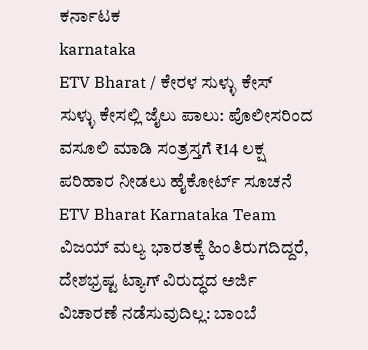ಕರ್ನಾಟಕ
karnataka
ETV Bharat / ಕೇರಳ ಸುಳ್ಳು ಕೇಸ್
ಸುಳ್ಳು ಕೇಸಲ್ಲಿ ಜೈಲು ಪಾಲು: ಪೊಲೀಸರಿಂದ ವಸೂಲಿ ಮಾಡಿ ಸಂತ್ರಸ್ತಗೆ ₹14 ಲಕ್ಷ ಪರಿಹಾರ ನೀಡಲು ಹೈಕೋರ್ಟ್ ಸೂಚನೆ
ETV Bharat Karnataka Team
ವಿಜಯ್ ಮಲ್ಯ ಭಾರತಕ್ಕೆ ಹಿಂತಿರುಗದಿದ್ದರೆ, ದೇಶಭ್ರಷ್ಟ ಟ್ಯಾಗ್ ವಿರುದ್ಧದ ಅರ್ಜಿ ವಿಚಾರಣೆ ನಡೆಸುವುದಿಲ್ಲ: ಬಾಂಬೆ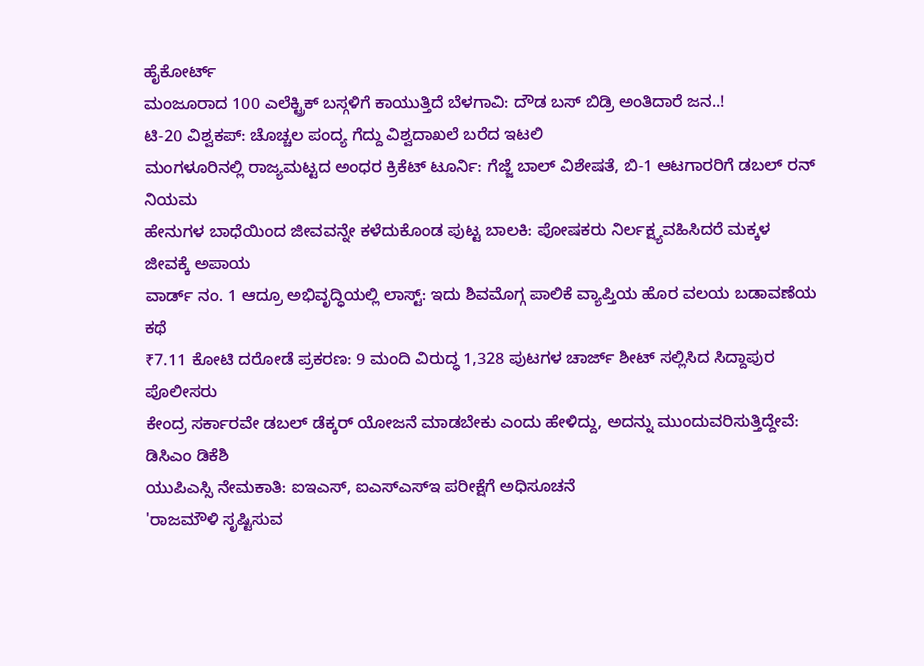ಹೈಕೋರ್ಟ್
ಮಂಜೂರಾದ 100 ಎಲೆಕ್ಟ್ರಿಕ್ ಬಸ್ಗಳಿಗೆ ಕಾಯುತ್ತಿದೆ ಬೆಳಗಾವಿ: ದೌಡ ಬಸ್ ಬಿಡ್ರಿ ಅಂತಿದಾರೆ ಜನ..!
ಟಿ-20 ವಿಶ್ವಕಪ್: ಚೊಚ್ಚಲ ಪಂದ್ಯ ಗೆದ್ದು ವಿಶ್ವದಾಖಲೆ ಬರೆದ ಇಟಲಿ
ಮಂಗಳೂರಿನಲ್ಲಿ ರಾಜ್ಯಮಟ್ಟದ ಅಂಧರ ಕ್ರಿಕೆಟ್ ಟೂರ್ನಿ: ಗೆಜ್ಜೆ ಬಾಲ್ ವಿಶೇಷತೆ, ಬಿ-1 ಆಟಗಾರರಿಗೆ ಡಬಲ್ ರನ್ ನಿಯಮ
ಹೇನುಗಳ ಬಾಧೆಯಿಂದ ಜೀವವನ್ನೇ ಕಳೆದುಕೊಂಡ ಪುಟ್ಟ ಬಾಲಕಿ: ಪೋಷಕರು ನಿರ್ಲಕ್ಷ್ಯವಹಿಸಿದರೆ ಮಕ್ಕಳ ಜೀವಕ್ಕೆ ಅಪಾಯ
ವಾರ್ಡ್ ನಂ. 1 ಆದ್ರೂ ಅಭಿವೃದ್ಧಿಯಲ್ಲಿ ಲಾಸ್ಟ್: ಇದು ಶಿವಮೊಗ್ಗ ಪಾಲಿಕೆ ವ್ಯಾಪ್ತಿಯ ಹೊರ ವಲಯ ಬಡಾವಣೆಯ ಕಥೆ
₹7.11 ಕೋಟಿ ದರೋಡೆ ಪ್ರಕರಣ: 9 ಮಂದಿ ವಿರುದ್ಧ 1,328 ಪುಟಗಳ ಚಾರ್ಜ್ ಶೀಟ್ ಸಲ್ಲಿಸಿದ ಸಿದ್ದಾಪುರ ಪೊಲೀಸರು
ಕೇಂದ್ರ ಸರ್ಕಾರವೇ ಡಬಲ್ ಡೆಕ್ಕರ್ ಯೋಜನೆ ಮಾಡಬೇಕು ಎಂದು ಹೇಳಿದ್ದು, ಅದನ್ನು ಮುಂದುವರಿಸುತ್ತಿದ್ದೇವೆ: ಡಿಸಿಎಂ ಡಿಕೆಶಿ
ಯುಪಿಎಸ್ಸಿ ನೇಮಕಾತಿ: ಐಇಎಸ್, ಐಎಸ್ಎಸ್ಇ ಪರೀಕ್ಷೆಗೆ ಅಧಿಸೂಚನೆ
'ರಾಜಮೌಳಿ ಸೃಷ್ಟಿಸುವ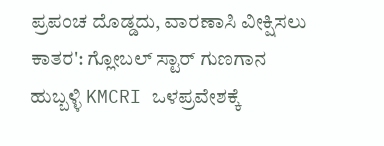ಪ್ರಪಂಚ ದೊಡ್ಡದು, ವಾರಣಾಸಿ ವೀಕ್ಷಿಸಲು ಕಾತರ': ಗ್ಲೋಬಲ್ ಸ್ಟಾರ್ ಗುಣಗಾನ
ಹುಬ್ಬಳ್ಳಿ KMCRI ಒಳಪ್ರವೇಶಕ್ಕೆ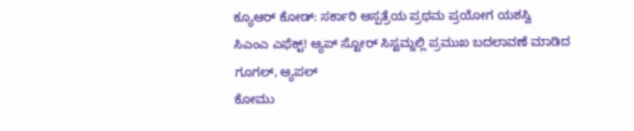ಕ್ಯೂಆರ್ ಕೋಡ್: ಸರ್ಕಾರಿ ಆಸ್ಪತ್ರೆಯ ಪ್ರಥಮ ಪ್ರಯೋಗ ಯಶಸ್ವಿ
ಸಿಎಂಎ ಎಫೆಕ್ಟ್! ಆ್ಯಪ್ ಸ್ಟೋರ್ ಸಿಸ್ಟಮ್ನಲ್ಲಿ ಪ್ರಮುಖ ಬದಲಾವಣೆ ಮಾಡಿದ ಗೂಗಲ್, ಆ್ಯಪಲ್
ಕೋಮು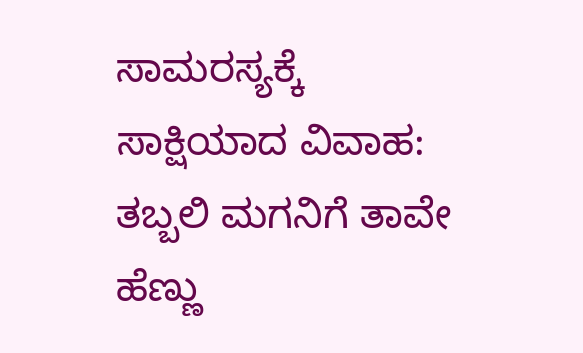ಸಾಮರಸ್ಯಕ್ಕೆ ಸಾಕ್ಷಿಯಾದ ವಿವಾಹ: ತಬ್ಬಲಿ ಮಗನಿಗೆ ತಾವೇ ಹೆಣ್ಣು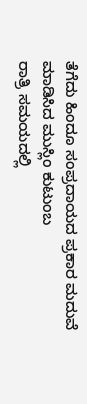ತೆಗೆದು ಹಿಂದೂ ಸಂಪ್ರದಾಯದ ಪ್ರಕಾರ ಮದುವೆ ಮಾಡಿಸಿದ ಮುಸ್ಲಿಂ ಕುಟುಂಬ
ರಾತ್ರಿ ಸಮಯದಲ್ಲಿ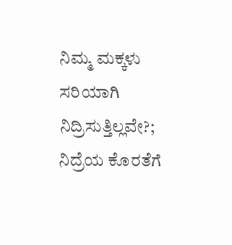ನಿಮ್ಮ ಮಕ್ಕಳು ಸರಿಯಾಗಿ ನಿದ್ರಿಸುತ್ತಿಲ್ಲವೇ?; ನಿದ್ರೆಯ ಕೊರತೆಗೆ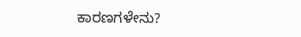ಕಾರಣಗಳೇನು?